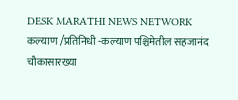DESK MARATHI NEWS NETWORK
कल्याण /प्रतिनिधी -कल्याण पश्चिमेतील सहजानंद चौकासारख्या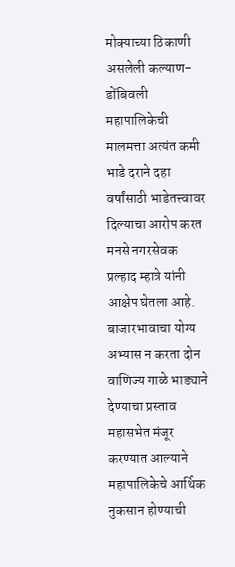मोक्याच्या ठिकाणी असलेली कल्याण-डोंबिवली महापालिकेची मालमत्ता अत्यंत कमी भाडे दराने दहा वर्षांसाठी भाडेतत्त्वावर दिल्याचा आरोप करत मनसे नगरसेवक प्रल्हाद म्हात्रे यांनी आक्षेप घेतला आहे. बाजारभावाचा योग्य अभ्यास न करता दोन वाणिज्य गाळे भाड्याने देण्याचा प्रस्ताव महासभेत मंजूर करण्यात आल्याने महापालिकेचे आर्थिक नुकसान होण्याची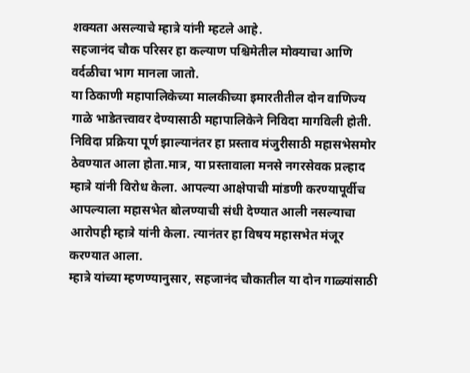शक्यता असल्याचे म्हात्रे यांनी म्हटले आहे.
सहजानंद चौक परिसर हा कल्याण पश्चिमेतील मोक्याचा आणि वर्दळीचा भाग मानला जातो.
या ठिकाणी महापालिकेच्या मालकीच्या इमारतीतील दोन वाणिज्य गाळे भाडेतत्त्वावर देण्यासाठी महापालिकेने निविदा मागविली होती. निविदा प्रक्रिया पूर्ण झाल्यानंतर हा प्रस्ताव मंजुरीसाठी महासभेसमोर ठेवण्यात आला होता.मात्र, या प्रस्तावाला मनसे नगरसेवक प्रल्हाद म्हात्रे यांनी विरोध केला. आपल्या आक्षेपाची मांडणी करण्यापूर्वीच आपल्याला महासभेत बोलण्याची संधी देण्यात आली नसल्याचा आरोपही म्हात्रे यांनी केला. त्यानंतर हा विषय महासभेत मंजूर करण्यात आला.
म्हात्रे यांच्या म्हणण्यानुसार, सहजानंद चौकातील या दोन गाळ्यांसाठी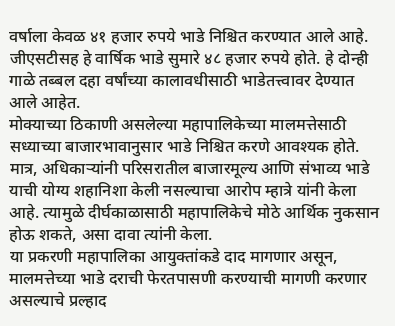वर्षाला केवळ ४१ हजार रुपये भाडे निश्चित करण्यात आले आहे. जीएसटीसह हे वार्षिक भाडे सुमारे ४८ हजार रुपये होते. हे दोन्ही गाळे तब्बल दहा वर्षांच्या कालावधीसाठी भाडेतत्त्वावर देण्यात आले आहेत.
मोक्याच्या ठिकाणी असलेल्या महापालिकेच्या मालमत्तेसाठी सध्याच्या बाजारभावानुसार भाडे निश्चित करणे आवश्यक होते. मात्र, अधिकाऱ्यांनी परिसरातील बाजारमूल्य आणि संभाव्य भाडे याची योग्य शहानिशा केली नसल्याचा आरोप म्हात्रे यांनी केला आहे. त्यामुळे दीर्घकाळासाठी महापालिकेचे मोठे आर्थिक नुकसान होऊ शकते, असा दावा त्यांनी केला.
या प्रकरणी महापालिका आयुक्तांकडे दाद मागणार असून, मालमत्तेच्या भाडे दराची फेरतपासणी करण्याची मागणी करणार असल्याचे प्रल्हाद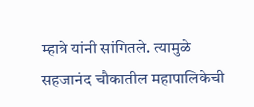म्हात्रे यांनी सांगितले. त्यामुळे सहजानंद चौकातील महापालिकेची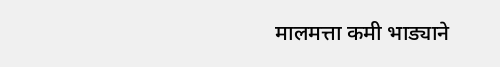मालमत्ता कमी भाड्याने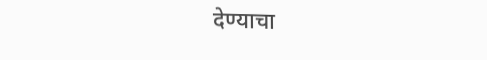देण्याचा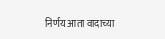निर्णय आता वादाच्या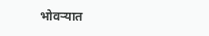भोवऱ्यात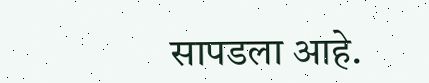सापडला आहे.